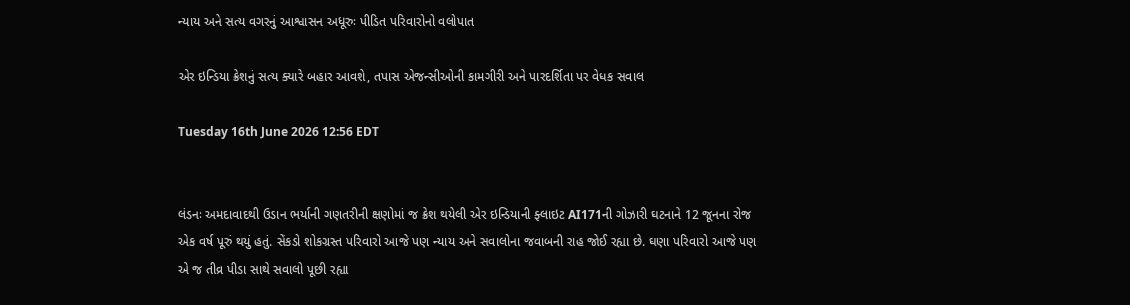ન્યાય અને સત્ય વગરનું આશ્વાસન અધૂરુઃ પીડિત પરિવારોનો વલોપાત

એર ઇન્ડિયા ક્રેશનું સત્ય ક્યારે બહાર આવશે, તપાસ એજન્સીઓની કામગીરી અને પારદર્શિતા પર વેધક સવાલ

Tuesday 16th June 2026 12:56 EDT


લંડનઃ અમદાવાદથી ઉડાન ભર્યાની ગણતરીની ક્ષણોમાં જ ક્રેશ થયેલી એર ઇન્ડિયાની ફ્લાઇટ AI171ની ગોઝારી ઘટનાને 12 જૂનના રોજ એક વર્ષ પૂરું થયું હતું. સેંકડો શોકગ્રસ્ત પરિવારો આજે પણ ન્યાય અને સવાલોના જવાબની રાહ જોઈ રહ્યા છે. ઘણા પરિવારો આજે પણ એ જ તીવ્ર પીડા સાથે સવાલો પૂછી રહ્યા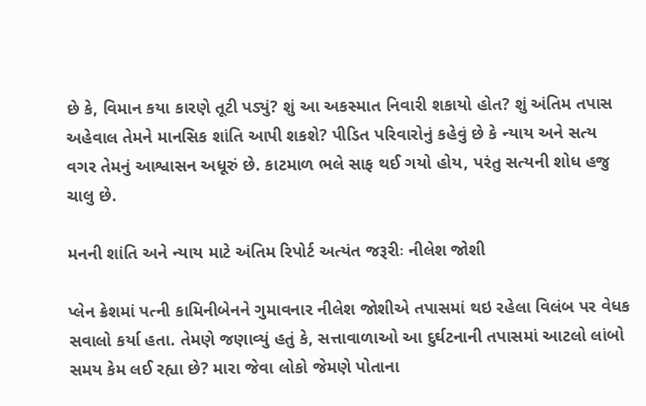છે કે, વિમાન કયા કારણે તૂટી પડ્યું? શું આ અકસ્માત નિવારી શકાયો હોત? શું અંતિમ તપાસ અહેવાલ તેમને માનસિક શાંતિ આપી શકશે? પીડિત પરિવારોનું કહેવું છે કે ન્યાય અને સત્ય વગર તેમનું આશ્વાસન અધૂરું છે. કાટમાળ ભલે સાફ થઈ ગયો હોય, પરંતુ સત્યની શોધ હજુ ચાલુ છે.

મનની શાંતિ અને ન્યાય માટે અંતિમ રિપોર્ટ અત્યંત જરૂરીઃ નીલેશ જોશી

પ્લેન ક્રેશમાં પત્ની કામિનીબેનને ગુમાવનાર નીલેશ જોશીએ તપાસમાં થઇ રહેલા વિલંબ પર વેધક સવાલો કર્યા હતા. તેમણે જણાવ્યું હતું કે, સત્તાવાળાઓ આ દુર્ઘટનાની તપાસમાં આટલો લાંબો સમય કેમ લઈ રહ્યા છે? મારા જેવા લોકો જેમણે પોતાના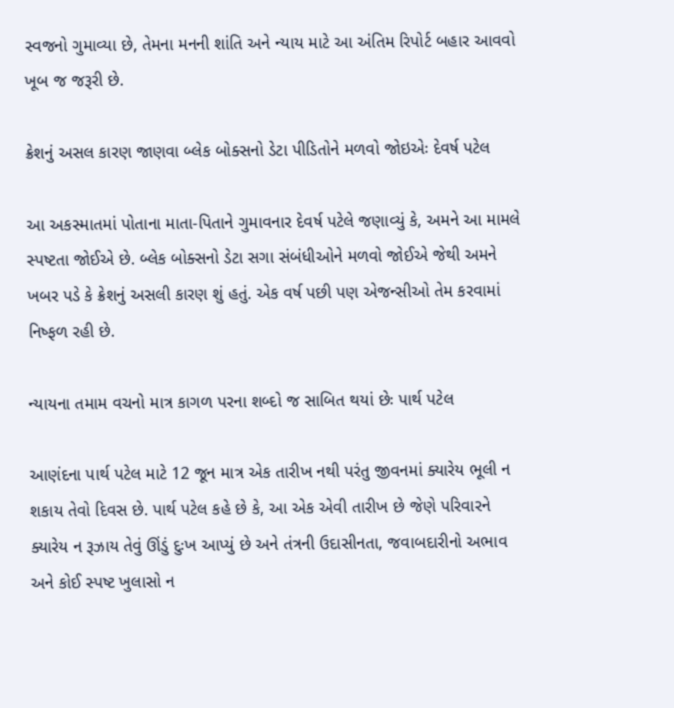સ્વજનો ગુમાવ્યા છે, તેમના મનની શાંતિ અને ન્યાય માટે આ અંતિમ રિપોર્ટ બહાર આવવો ખૂબ જ જરૂરી છે.

ક્રેશનું અસલ કારણ જાણવા બ્લેક બોક્સનો ડેટા પીડિતોને મળવો જોઇએઃ દેવર્ષ પટેલ

આ અકસ્માતમાં પોતાના માતા-પિતાને ગુમાવનાર દેવર્ષ પટેલે જણાવ્યું કે, અમને આ મામલે સ્પષ્ટતા જોઈએ છે. બ્લેક બોક્સનો ડેટા સગા સંબંધીઓને મળવો જોઈએ જેથી અમને ખબર પડે કે ક્રેશનું અસલી કારણ શું હતું. એક વર્ષ પછી પણ એજન્સીઓ તેમ કરવામાં નિષ્ફળ રહી છે.

ન્યાયના તમામ વચનો માત્ર કાગળ પરના શબ્દો જ સાબિત થયાં છેઃ પાર્થ પટેલ

આણંદના પાર્થ પટેલ માટે 12 જૂન માત્ર એક તારીખ નથી પરંતુ જીવનમાં ક્યારેય ભૂલી ન શકાય તેવો દિવસ છે. પાર્થ પટેલ કહે છે કે, આ એક એવી તારીખ છે જેણે પરિવારને ક્યારેય ન રૂઝાય તેવું ઊંડું દુઃખ આપ્યું છે અને તંત્રની ઉદાસીનતા, જવાબદારીનો અભાવ અને કોઈ સ્પષ્ટ ખુલાસો ન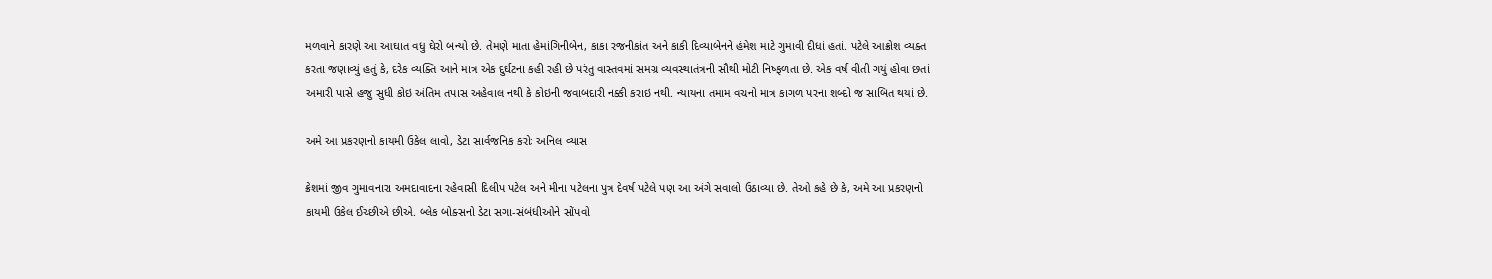મળવાને કારણે આ આઘાત વધુ ઘેરો બન્યો છે. તેમણે માતા હેમાંગિનીબેન, કાકા રજનીકાંત અને કાકી દિવ્યાબેનને હંમેશ માટે ગુમાવી દીધાં હતાં. પટેલે આક્રોશ વ્યક્ત કરતા જણાવ્યું હતું કે, દરેક વ્યક્તિ આને માત્ર એક દુર્ઘટના કહી રહી છે પરંતુ વાસ્તવમાં સમગ્ર વ્યવસ્થાતંત્રની સૌથી મોટી નિષ્ફળતા છે. એક વર્ષ વીતી ગયું હોવા છતાં અમારી પાસે હજુ સુધી કોઇ અંતિમ તપાસ અહેવાલ નથી કે કોઇની જવાબદારી નક્કી કરાઇ નથી. ન્યાયના તમામ વચનો માત્ર કાગળ પરના શબ્દો જ સાબિત થયાં છે.

અમે આ પ્રકરણનો કાયમી ઉકેલ લાવો, ડેટા સાર્વજનિક કરોઃ અનિલ વ્યાસ

ક્રેશમાં જીવ ગુમાવનારા અમદાવાદના રહેવાસી દિલીપ પટેલ અને મીના પટેલના પુત્ર દેવર્ષ પટેલે પણ આ અંગે સવાલો ઉઠાવ્યા છે. તેઓ કહે છે કે, અમે આ પ્રકરણનો કાયમી ઉકેલ ઈચ્છીએ છીએ. બ્લેક બોક્સનો ડેટા સગા-સંબંધીઓને સોંપવો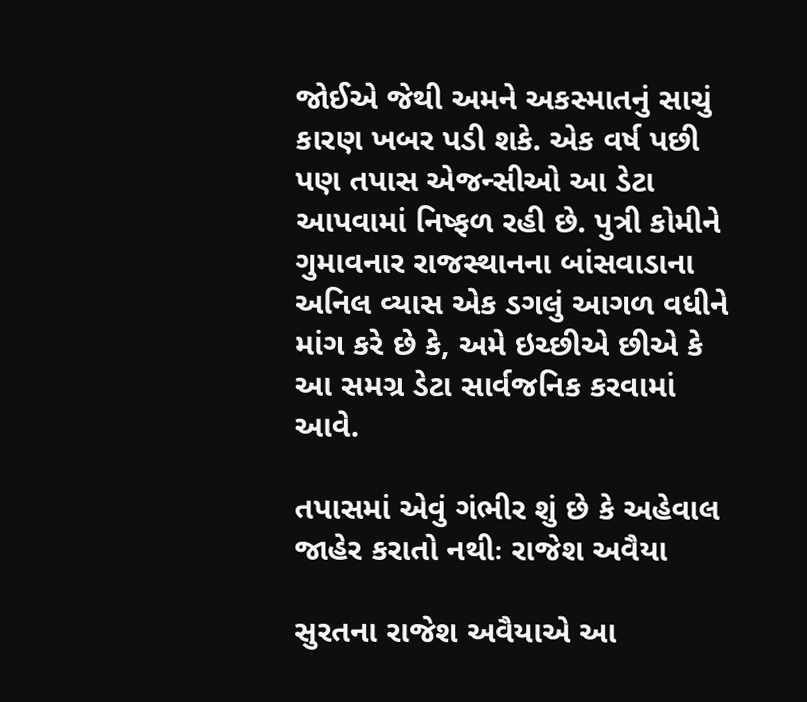જોઈએ જેથી અમને અકસ્માતનું સાચું કારણ ખબર પડી શકે. એક વર્ષ પછી પણ તપાસ એજન્સીઓ આ ડેટા આપવામાં નિષ્ફળ રહી છે. પુત્રી કોમીને ગુમાવનાર રાજસ્થાનના બાંસવાડાના અનિલ વ્યાસ એક ડગલું આગળ વધીને માંગ કરે છે કે, અમે ઇચ્છીએ છીએ કે આ સમગ્ર ડેટા સાર્વજનિક કરવામાં આવે.

તપાસમાં એવું ગંભીર શું છે કે અહેવાલ જાહેર કરાતો નથીઃ રાજેશ અવૈયા

સુરતના રાજેશ અવૈયાએ આ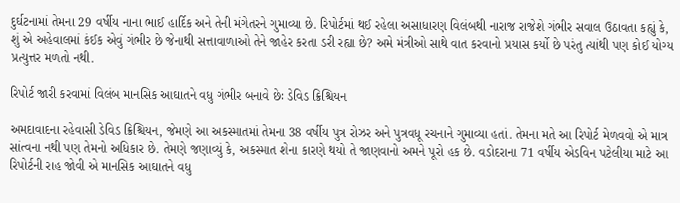દુર્ઘટનામાં તેમના 29 વર્ષીય નાના ભાઈ હાર્દિક અને તેની મંગેતરને ગુમાવ્યા છે. રિપોર્ટમાં થઈ રહેલા અસાધારણ વિલંબથી નારાજ રાજેશે ગંભીર સવાલ ઉઠાવતા કહ્યું કે, શું એ અહેવાલમાં કંઈક એવું ગંભીર છે જેનાથી સત્તાવાળાઓ તેને જાહેર કરતા ડરી રહ્યા છે? અમે મંત્રીઓ સાથે વાત કરવાનો પ્રયાસ કર્યો છે પરંતુ ત્યાંથી પણ કોઈ યોગ્ય પ્રત્યુત્તર મળતો નથી.

રિપોર્ટ જારી કરવામાં વિલંબ માનસિક આઘાતને વધુ ગંભીર બનાવે છેઃ ડેવિડ ક્રિશ્ચિયન

અમદાવાદના રહેવાસી ડેવિડ ક્રિશ્ચિયન, જેમણે આ અકસ્માતમાં તેમના 38 વર્ષીય પુત્ર રોઝર અને પુત્રવધૂ રચનાને ગુમાવ્યા હતાં. તેમના મતે આ રિપોર્ટ મેળવવો એ માત્ર સાંત્વના નથી પણ તેમનો અધિકાર છે. તેમણે જણાવ્યું કે, અકસ્માત શેના કારણે થયો તે જાણવાનો અમને પૂરો હક છે. વડોદરાના 71 વર્ષીય એડવિન પટેલીયા માટે આ રિપોર્ટની રાહ જોવી એ માનસિક આઘાતને વધુ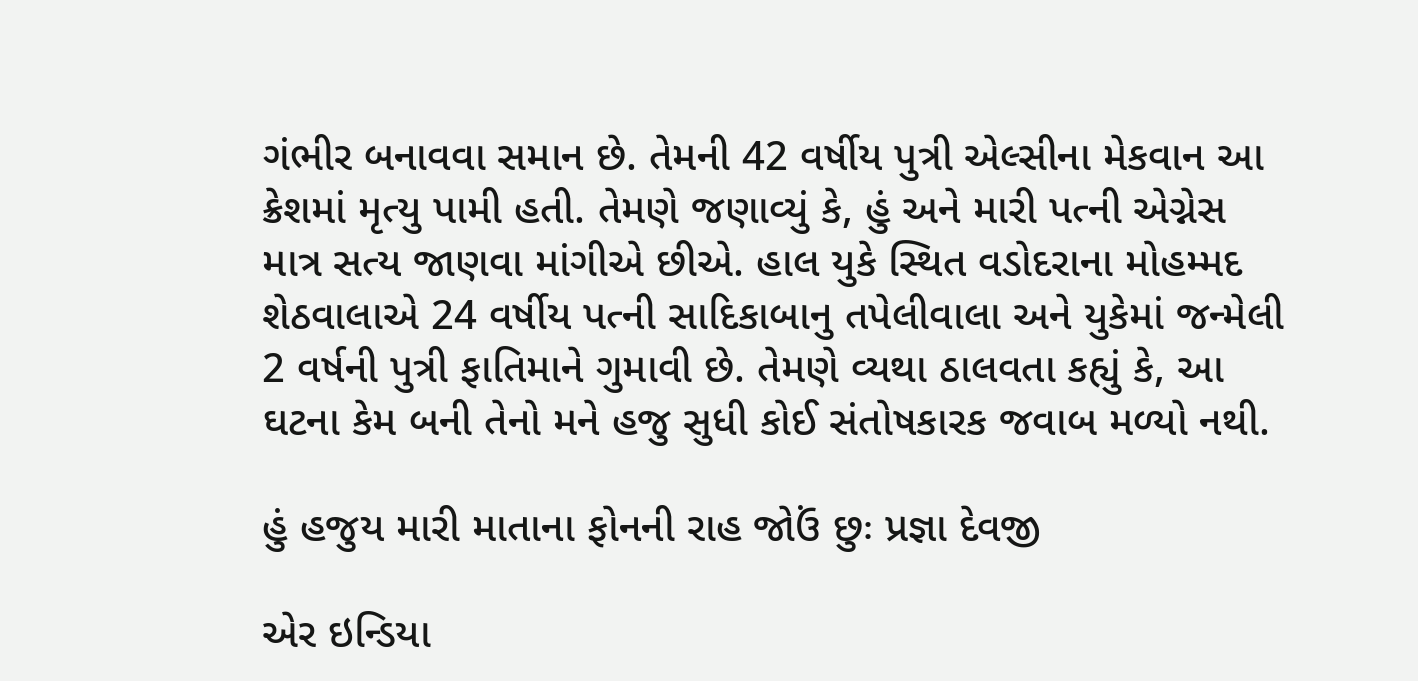ગંભીર બનાવવા સમાન છે. તેમની 42 વર્ષીય પુત્રી એલ્સીના મેકવાન આ ક્રેશમાં મૃત્યુ પામી હતી. તેમણે જણાવ્યું કે, હું અને મારી પત્ની એગ્નેસ માત્ર સત્ય જાણવા માંગીએ છીએ. હાલ યુકે સ્થિત વડોદરાના મોહમ્મદ શેઠવાલાએ 24 વર્ષીય પત્ની સાદિકાબાનુ તપેલીવાલા અને યુકેમાં જન્મેલી 2 વર્ષની પુત્રી ફાતિમાને ગુમાવી છે. તેમણે વ્યથા ઠાલવતા કહ્યું કે, આ ઘટના કેમ બની તેનો મને હજુ સુધી કોઈ સંતોષકારક જવાબ મળ્યો નથી.

હું હજુય મારી માતાના ફોનની રાહ જોઉં છુઃ પ્રજ્ઞા દેવજી

એર ઇન્ડિયા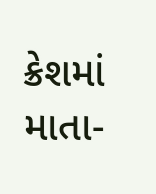ક્રેશમાં માતા-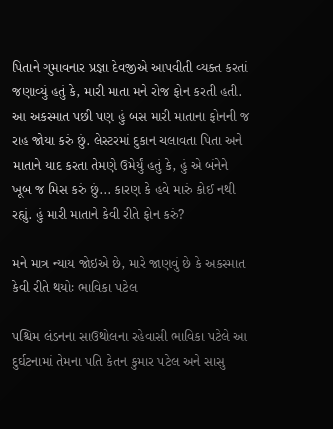પિતાને ગુમાવનાર પ્રજ્ઞા દેવજીએ આપવીતી વ્યક્ત કરતાં જણાવ્યું હતું કે, મારી માતા મને રોજ ફોન કરતી હતી. આ અકસ્માત પછી પણ હું બસ મારી માતાના ફોનની જ રાહ જોયા કરું છું. લેસ્ટરમાં દુકાન ચલાવતા પિતા અને માતાને યાદ કરતા તેમણે ઉમેર્યું હતું કે, હું એ બંનેને ખૂબ જ મિસ કરું છું... કારણ કે હવે મારું કોઈ નથી રહ્યું. હું મારી માતાને કેવી રીતે ફોન કરું?

મને માત્ર ન્યાય જોઇએ છે, મારે જાણવું છે કે અકસ્માત કેવી રીતે થયોઃ ભાવિકા પટેલ

પશ્ચિમ લંડનના સાઉથોલના રહેવાસી ભાવિકા પટેલે આ દુર્ઘટનામાં તેમના પતિ કેતન કુમાર પટેલ અને સાસુ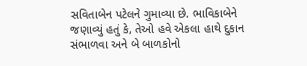સવિતાબેન પટેલને ગુમાવ્યા છે. ભાવિકાબેને જણાવ્યું હતું કે, તેઓ હવે એકલા હાથે દુકાન સંભાળવા અને બે બાળકોનો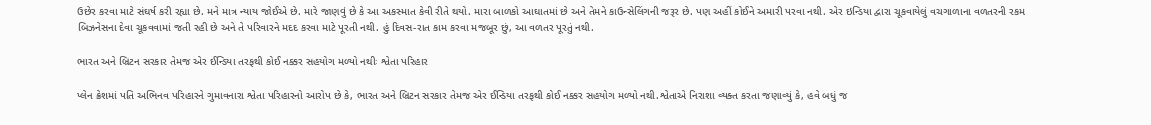ઉછેર કરવા માટે સંઘર્ષ કરી રહ્યા છે. મને માત્ર ન્યાય જોઈએ છે. મારે જાણવું છે કે આ અકસ્માત કેવી રીતે થયો. મારા બાળકો આઘાતમાં છે અને તેમને કાઉન્સેલિંગની જરૂર છે. પણ અહીં કોઈને અમારી પરવા નથી. એર ઇન્ડિયા દ્વારા ચૂકવાયેલું વચગાળાના વળતરની રકમ બિઝનેસના દેવા ચૂકવવામાં જતી રહી છે અને તે પરિવારને મદદ કરવા માટે પૂરતી નથી. હું દિવસ-રાત કામ કરવા મજબૂર છું, આ વળતર પૂરતું નથી.

ભારત અને બ્રિટન સરકાર તેમજ એર ઈન્ડિયા તરફથી કોઈ નક્કર સહયોગ મળ્યો નથીઃ શ્વેતા પરિહાર

પ્લેન ક્રેશમાં પતિ અભિનવ પરિહારને ગુમાવનારા શ્વેતા પરિહારનો આરોપ છે કે, ભારત અને બ્રિટન સરકાર તેમજ એર ઈન્ડિયા તરફથી કોઈ નક્કર સહયોગ મળ્યો નથી.શ્વેતાએ નિરાશા વ્યક્ત કરતા જણાવ્યું કે, હવે બધું જ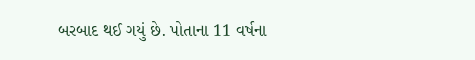બરબાદ થઈ ગયું છે. પોતાના 11 વર્ષના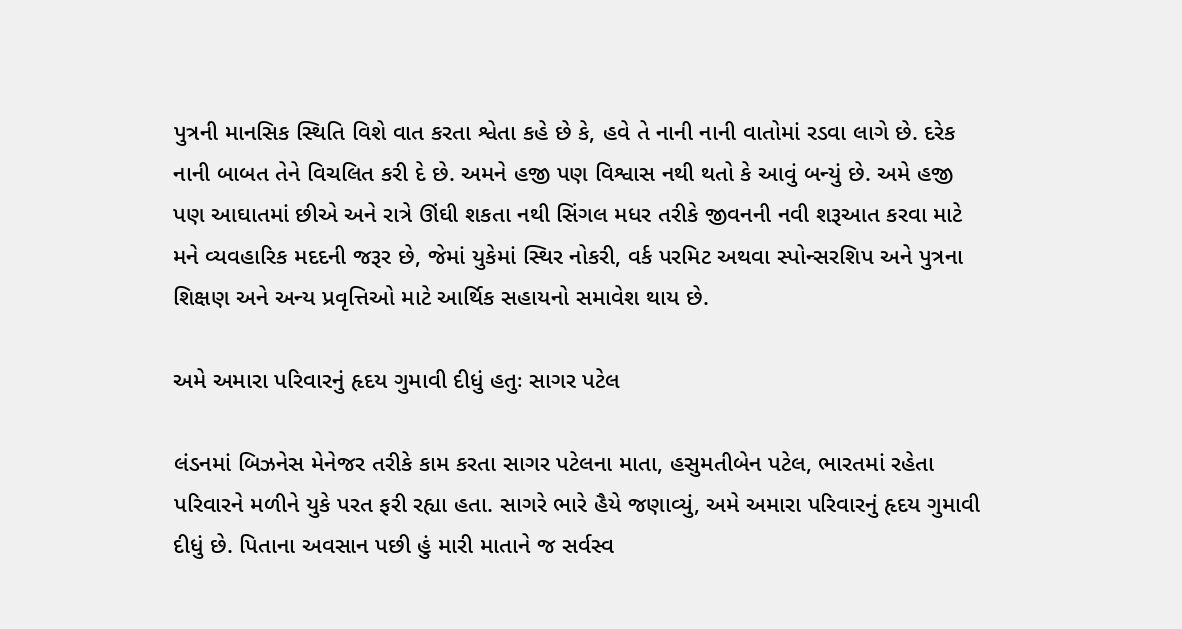પુત્રની માનસિક સ્થિતિ વિશે વાત કરતા શ્વેતા કહે છે કે, હવે તે નાની નાની વાતોમાં રડવા લાગે છે. દરેક નાની બાબત તેને વિચલિત કરી દે છે. અમને હજી પણ વિશ્વાસ નથી થતો કે આવું બન્યું છે. અમે હજી પણ આઘાતમાં છીએ અને રાત્રે ઊંઘી શકતા નથી સિંગલ મધર તરીકે જીવનની નવી શરૂઆત કરવા માટે મને વ્યવહારિક મદદની જરૂર છે, જેમાં યુકેમાં સ્થિર નોકરી, વર્ક પરમિટ અથવા સ્પોન્સરશિપ અને પુત્રના શિક્ષણ અને અન્ય પ્રવૃત્તિઓ માટે આર્થિક સહાયનો સમાવેશ થાય છે.

અમે અમારા પરિવારનું હૃદય ગુમાવી દીધું હતુઃ સાગર પટેલ

લંડનમાં બિઝનેસ મેનેજર તરીકે કામ કરતા સાગર પટેલના માતા, હસુમતીબેન પટેલ, ભારતમાં રહેતા પરિવારને મળીને યુકે પરત ફરી રહ્યા હતા. સાગરે ભારે હૈયે જણાવ્યું, અમે અમારા પરિવારનું હૃદય ગુમાવી દીધું છે. પિતાના અવસાન પછી હું મારી માતાને જ સર્વસ્વ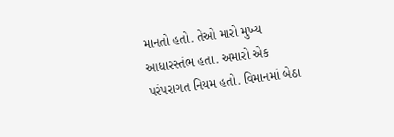માનતો હતો. તેઓ મારો મુખ્ય આધારસ્તંભ હતા. અમારો એક પરંપરાગત નિયમ હતો. વિમાનમાં બેઠા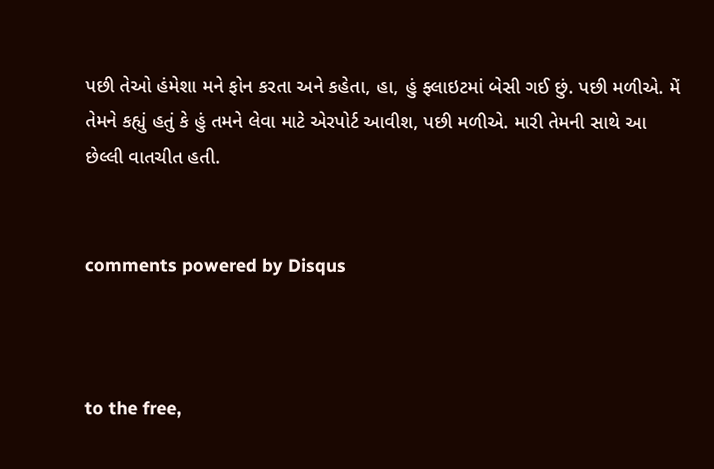પછી તેઓ હંમેશા મને ફોન કરતા અને કહેતા, હા, હું ફ્લાઇટમાં બેસી ગઈ છું. પછી મળીએ. મેં તેમને કહ્યું હતું કે હું તમને લેવા માટે એરપોર્ટ આવીશ, પછી મળીએ. મારી તેમની સાથે આ છેલ્લી વાતચીત હતી.


comments powered by Disqus



to the free,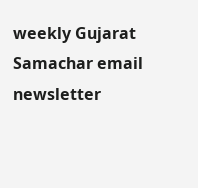weekly Gujarat Samachar email newsletter